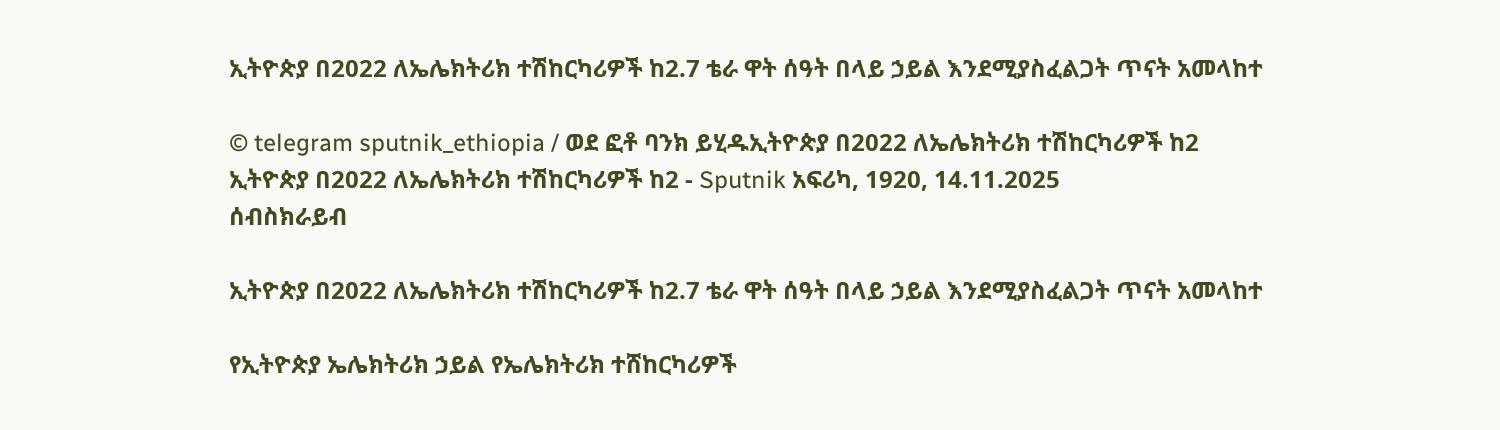ኢትዮጵያ በ2022 ለኤሌክትሪክ ተሽከርካሪዎች ከ2.7 ቴራ ዋት ሰዓት በላይ ኃይል እንደሚያስፈልጋት ጥናት አመላከተ

© telegram sputnik_ethiopia / ወደ ፎቶ ባንክ ይሂዱኢትዮጵያ በ2022 ለኤሌክትሪክ ተሽከርካሪዎች ከ2
ኢትዮጵያ በ2022 ለኤሌክትሪክ ተሽከርካሪዎች ከ2 - Sputnik አፍሪካ, 1920, 14.11.2025
ሰብስክራይብ

ኢትዮጵያ በ2022 ለኤሌክትሪክ ተሽከርካሪዎች ከ2.7 ቴራ ዋት ሰዓት በላይ ኃይል እንደሚያስፈልጋት ጥናት አመላከተ

የኢትዮጵያ ኤሌክትሪክ ኃይል የኤሌክትሪክ ተሸከርካሪዎች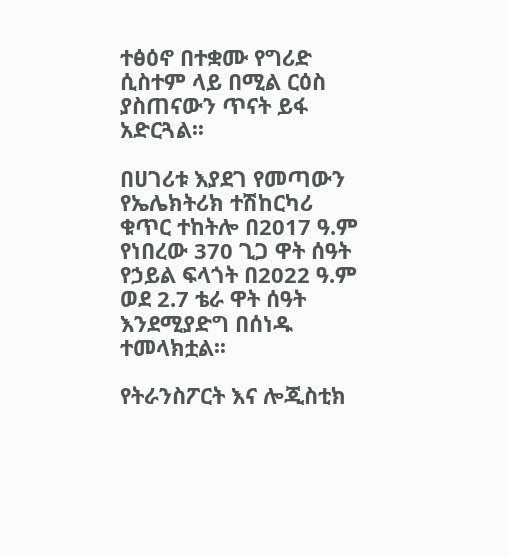ተፅዕኖ በተቋሙ የግሪድ ሲስተም ላይ በሚል ርዕስ ያስጠናውን ጥናት ይፋ አድርጓል፡፡

በሀገሪቱ እያደገ የመጣውን የኤሌክትሪክ ተሽከርካሪ ቁጥር ተከትሎ በ2017 ዓ.ም የነበረው 370 ጊጋ ዋት ሰዓት የኃይል ፍላጎት በ2022 ዓ.ም ወደ 2.7 ቴራ ዋት ሰዓት እንደሚያድግ በሰነዱ ተመላክቷል፡፡

የትራንስፖርት እና ሎጂስቲክ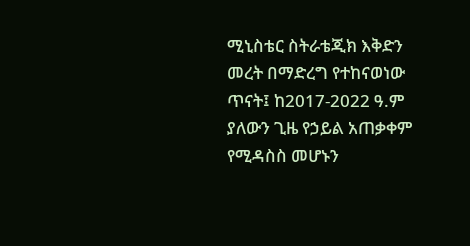ሚኒስቴር ስትራቴጂክ እቅድን መረት በማድረግ የተከናወነው ጥናት፤ ከ2017-2022 ዓ.ም ያለውን ጊዜ የኃይል አጠቃቀም የሚዳስስ መሆኑን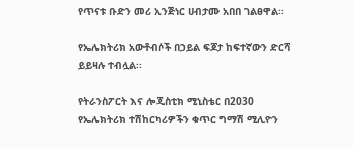የጥናቱ ቡድን መሪ ኢንጅነር ሀብታሙ አበበ ገልፀዋል፡፡

የኤሌክትሪክ አውቶብሶች በኃይል ፍጆታ ከፍተኛውን ድርሻ ይይዛሉ ተብሏል፡፡

የትራንስፖርት እና ሎጂስቲክ ሚኒስቴር በ2030 የኤሌክትሪክ ተሽከርካሪዎችን ቁጥር ግማሽ ሚሊዮን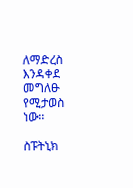ለማድረስ እንዳቀደ መግለፁ የሚታወስ ነው፡፡

ስፑትኒክ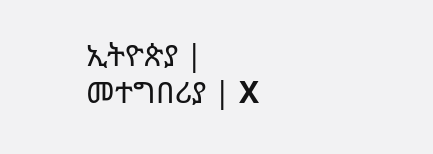ኢትዮጵያ | መተግበሪያ | X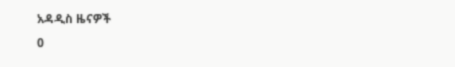አዳዲስ ዜናዎች
0